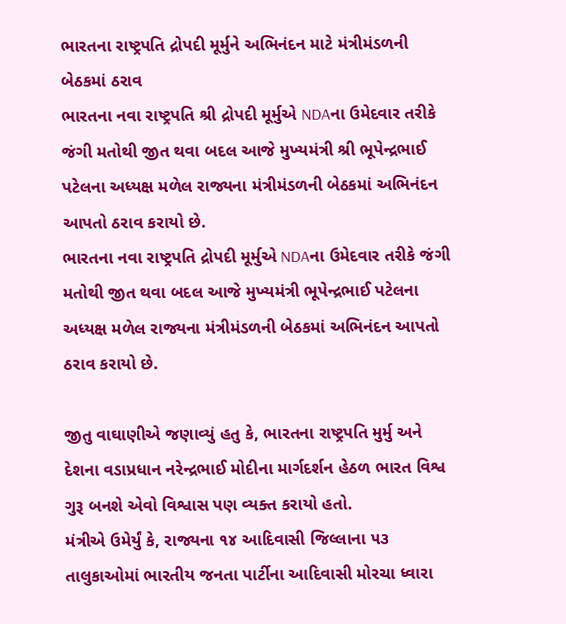ભારતના રાષ્ટ્રપતિ દ્રોપદી મૂર્મુને અભિનંદન માટે મંત્રીમંડળની બેઠકમાં ઠરાવ
ભારતના નવા રાષ્ટ્રપતિ શ્રી દ્રોપદી મૂર્મુએ NDAના ઉમેદવાર તરીકે જંગી મતોથી જીત થવા બદલ આજે મુખ્યમંત્રી શ્રી ભૂપેન્દ્રભાઈ પટેલના અધ્યક્ષ મળેલ રાજ્યના મંત્રીમંડળની બેઠકમાં અભિનંદન આપતો ઠરાવ કરાયો છે.
ભારતના નવા રાષ્ટ્રપતિ દ્રોપદી મૂર્મુએ NDAના ઉમેદવાર તરીકે જંગી મતોથી જીત થવા બદલ આજે મુખ્યમંત્રી ભૂપેન્દ્રભાઈ પટેલના અધ્યક્ષ મળેલ રાજ્યના મંત્રીમંડળની બેઠકમાં અભિનંદન આપતો ઠરાવ કરાયો છે.

જીતુ વાઘાણીએ જણાવ્યું હતુ કે, ભારતના રાષ્ટ્રપતિ મુર્મુ અને દેશના વડાપ્રધાન નરેન્દ્રભાઈ મોદીના માર્ગદર્શન હેઠળ ભારત વિશ્વ ગુરૂ બનશે એવો વિશ્વાસ પણ વ્યક્ત કરાયો હતો.
મંત્રીએ ઉમેર્યું કે, રાજ્યના ૧૪ આદિવાસી જિલ્લાના ૫૩ તાલુકાઓમાં ભારતીય જનતા પાર્ટીના આદિવાસી મોરચા ધ્વારા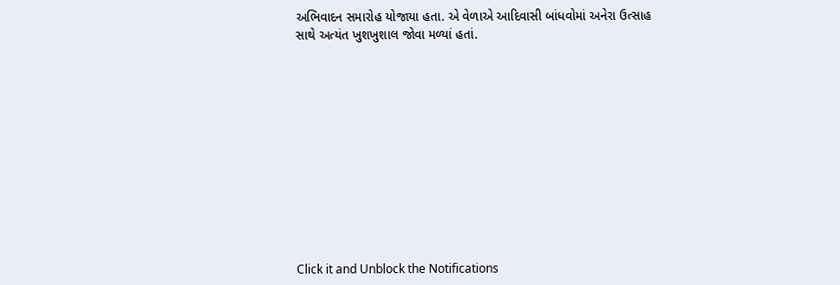અભિવાદન સમારોહ યોજાયા હતા. એ વેળાએ આદિવાસી બાંધવોમાં અનેરા ઉત્સાહ સાથે અત્યંત ખુશખુશાલ જોવા મળ્યાં હતાં.












Click it and Unblock the Notifications